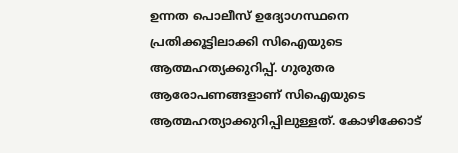ഉന്നത പൊലീസ് ഉദ്യോഗസ്ഥനെ പ്രതിക്കൂട്ടിലാക്കി സിഐയുടെ ആത്മഹത്യക്കുറിപ്പ്. ഗുരുതര ആരോപണങ്ങളാണ് സിഐയുടെ ആത്മഹത്യാക്കുറിപ്പിലുള്ളത്. കോഴിക്കോട്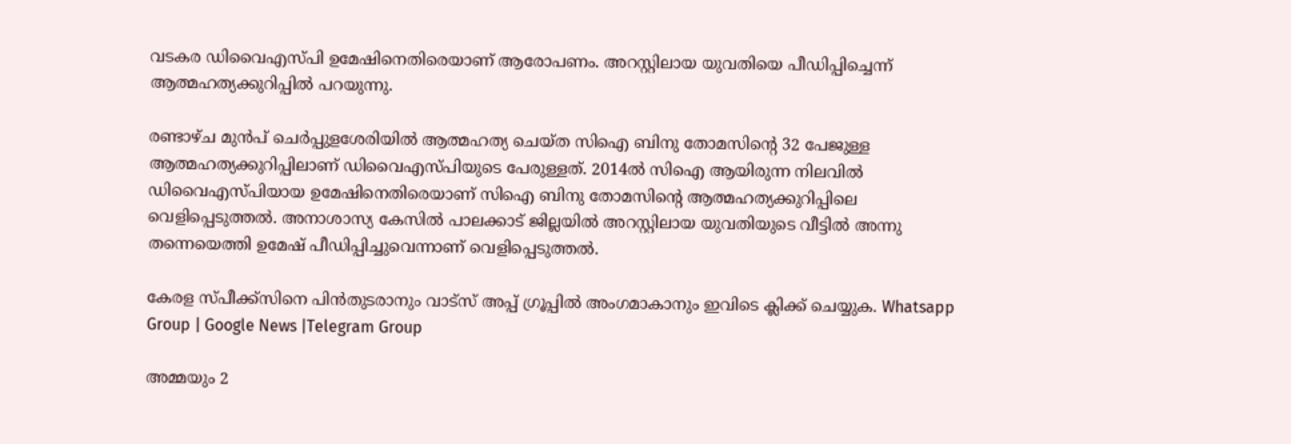വടകര ഡിവൈഎസ്പി ഉമേഷിനെതിരെയാണ് ആരോപണം. അറസ്റ്റിലായ യുവതിയെ പീഡിപ്പിച്ചെന്ന് ആത്മഹത്യക്കുറിപ്പില്‍ പറയുന്നു.

രണ്ടാഴ്ച മുൻപ് ചെർപ്പുളശേരിയില്‍ ആത്മഹത്യ ചെയ്ത സിഐ ബിനു തോമസിൻ്റെ 32 പേജുള്ള ആത്മഹത്യക്കുറിപ്പിലാണ് ഡിവൈഎസ്പിയുടെ പേരുള്ളത്. 2014ല്‍ സിഐ ആയിരുന്ന നിലവില്‍ ഡിവൈഎസ്പിയായ ഉമേഷിനെതിരെയാണ് സിഐ ബിനു തോമസിൻ്റെ ആത്മഹത്യക്കുറിപ്പിലെ വെളിപ്പെടുത്തല്‍. അനാശാസ്യ കേസില്‍ പാലക്കാട് ജില്ലയില്‍ അറസ്റ്റിലായ യുവതിയുടെ വീട്ടില്‍ അന്നു തന്നെയെത്തി ഉമേഷ് പീഡിപ്പിച്ചുവെന്നാണ് വെളിപ്പെടുത്തൽ.

കേരള സ്പീക്ക്സിനെ പിൻതുടരാനും വാട്സ് അപ്പ് ഗ്രൂപ്പിൽ അംഗമാകാനും ഇവിടെ ക്ലിക്ക് ചെയ്യുക. Whatsapp Group | Google News |Telegram Group

അമ്മയും 2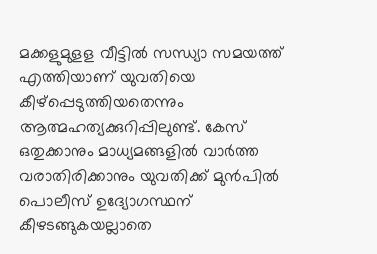മക്കളുമുളള വീട്ടില്‍ സന്ധ്യാ സമയത്ത് എത്തിയാണ് യുവതിയെ കീഴ്പ്പെടുത്തിയതെന്നും ആത്മഹത്യക്കുറിപ്പിലുണ്ട്. കേസ് ഒതുക്കാനും മാധ്യമങ്ങളില്‍ വാർത്ത വരാതിരിക്കാനും യുവതിക്ക് മുൻപില്‍ പൊലീസ് ഉദ്യോഗസ്ഥന് കീഴടങ്ങുകയല്ലാതെ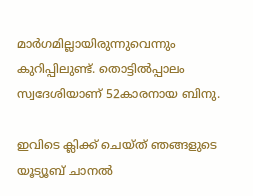മാർഗമില്ലായിരുന്നുവെന്നും കുറിപ്പിലുണ്ട്. തൊട്ടില്‍പ്പാലം സ്വദേശിയാണ് 52കാരനായ ബിനു.

ഇവിടെ ക്ലിക്ക് ചെയ്ത് ഞങ്ങളുടെ യൂട്യൂബ് ചാനൽ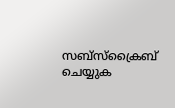സബ്സ്ക്രൈബ് ചെയ്യുക